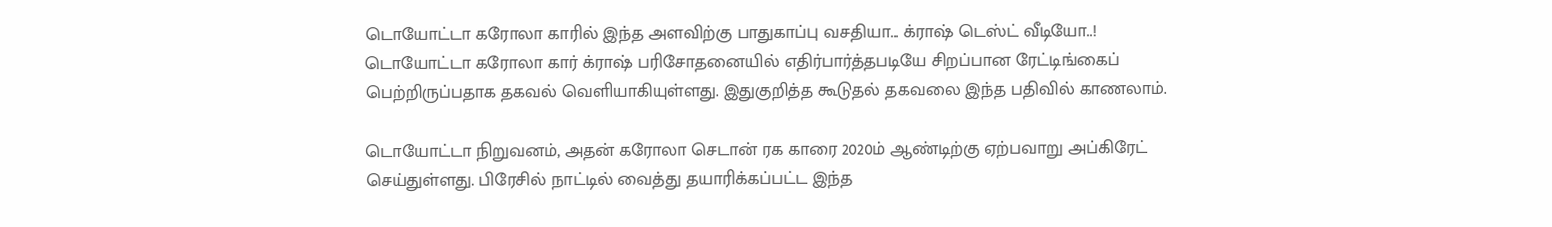டொயோட்டா கரோலா காரில் இந்த அளவிற்கு பாதுகாப்பு வசதியா... க்ராஷ் டெஸ்ட் வீடியோ..!
டொயோட்டா கரோலா கார் க்ராஷ் பரிசோதனையில் எதிர்பார்த்தபடியே சிறப்பான ரேட்டிங்கைப் பெற்றிருப்பதாக தகவல் வெளியாகியுள்ளது. இதுகுறித்த கூடுதல் தகவலை இந்த பதிவில் காணலாம்.

டொயோட்டா நிறுவனம், அதன் கரோலா செடான் ரக காரை 2020ம் ஆண்டிற்கு ஏற்பவாறு அப்கிரேட் செய்துள்ளது. பிரேசில் நாட்டில் வைத்து தயாரிக்கப்பட்ட இந்த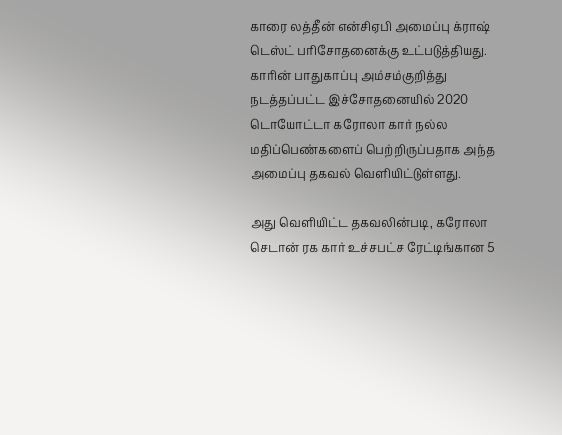காரை லத்தீன் என்சிஏபி அமைப்பு க்ராஷ் டெஸ்ட் பரிசோதனைக்கு உட்படுத்தியது.
காரின் பாதுகாப்பு அம்சம்குறித்து நடத்தப்பட்ட இச்சோதனையில் 2020 டொயோட்டா கரோலா கார் நல்ல மதிப்பெண்களைப் பெற்றிருப்பதாக அந்த அமைப்பு தகவல் வெளியிட்டுள்ளது.

அது வெளியிட்ட தகவலின்படி, கரோலா செடான் ரக கார் உச்சபட்ச ரேட்டிங்கான 5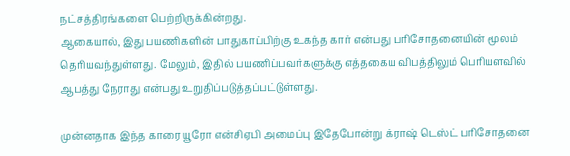நட்சத்திரங்களை பெற்றிருக்கின்றது.
ஆகையால், இது பயணிகளின் பாதுகாப்பிற்கு உகந்த கார் என்பது பரிசோதனையின் மூலம் தெரியவந்துள்ளது. மேலும், இதில் பயணிப்பவர்களுக்கு எத்தகைய விபத்திலும் பெரியளவில் ஆபத்து நேராது என்பது உறுதிப்படுத்தப்பட்டுள்ளது.

முன்னதாக இந்த காரை யூரோ என்சிஏபி அமைப்பு இதேபோன்று க்ராஷ் டெஸ்ட் பரிசோதனை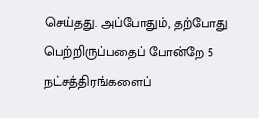செய்தது. அப்போதும், தற்போது பெற்றிருப்பதைப் போன்றே 5 நட்சத்திரங்களைப்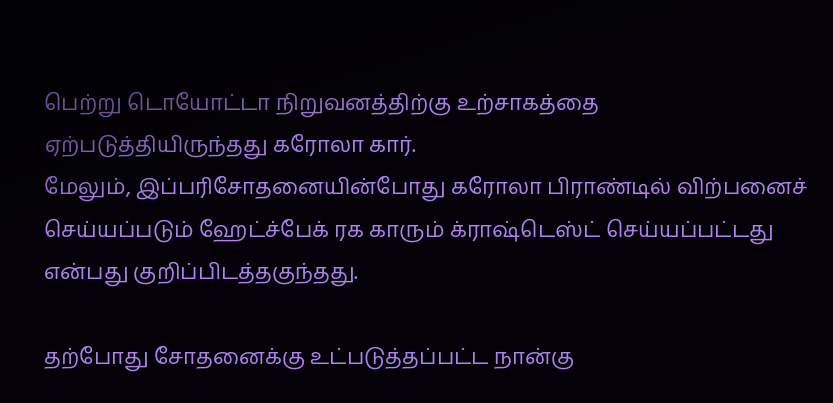பெற்று டொயோட்டா நிறுவனத்திற்கு உற்சாகத்தை ஏற்படுத்தியிருந்தது கரோலா கார்.
மேலும், இப்பரிசோதனையின்போது கரோலா பிராண்டில் விற்பனைச் செய்யப்படும் ஹேட்ச்பேக் ரக காரும் க்ராஷ்டெஸ்ட் செய்யப்பட்டது என்பது குறிப்பிடத்தகுந்தது.

தற்போது சோதனைக்கு உட்படுத்தப்பட்ட நான்கு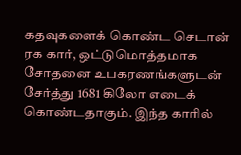கதவுகளைக் கொண்ட செடான் ரக கார், ஒட்டுமொத்தமாக சோதனை உபகரணங்களுடன் சேர்த்து 1681 கிலோ எடைக் கொண்டதாகும். இந்த காரில்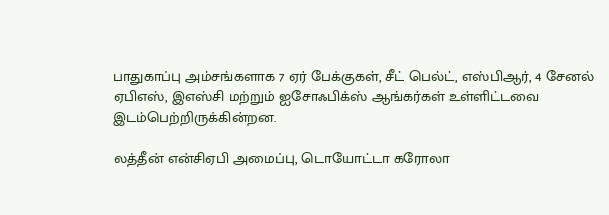பாதுகாப்பு அம்சங்களாக 7 ஏர் பேக்குகள், சீட் பெல்ட், எஸ்பிஆர், 4 சேனல் ஏபிஎஸ், இஎஸ்சி மற்றும் ஐசோஃபிக்ஸ் ஆங்கர்கள் உள்ளிட்டவை இடம்பெற்றிருக்கின்றன.

லத்தீன் என்சிஏபி அமைப்பு, டொயோட்டா கரோலா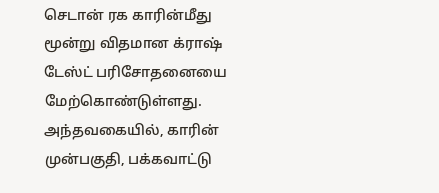செடான் ரக காரின்மீது மூன்று விதமான க்ராஷ் டேஸ்ட் பரிசோதனையை மேற்கொண்டுள்ளது. அந்தவகையில், காரின் முன்பகுதி, பக்கவாட்டு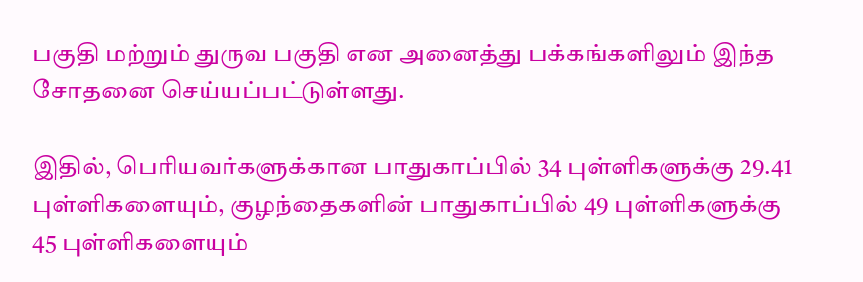பகுதி மற்றும் துருவ பகுதி என அனைத்து பக்கங்களிலும் இந்த சோதனை செய்யப்பட்டுள்ளது.

இதில், பெரியவர்களுக்கான பாதுகாப்பில் 34 புள்ளிகளுக்கு 29.41 புள்ளிகளையும், குழந்தைகளின் பாதுகாப்பில் 49 புள்ளிகளுக்கு 45 புள்ளிகளையும்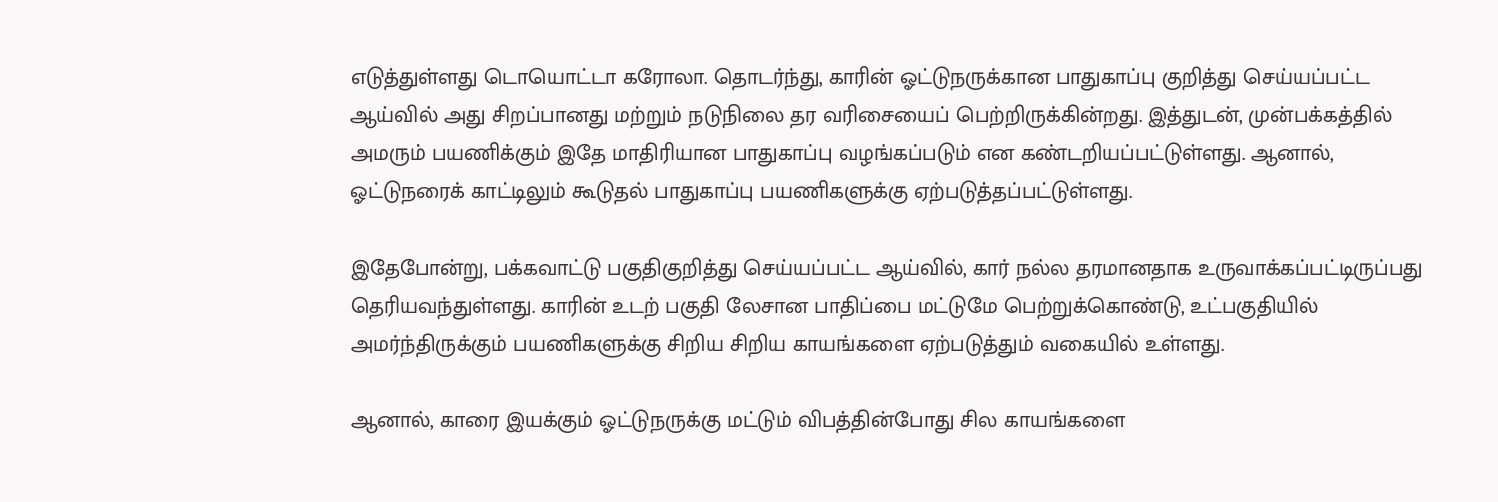எடுத்துள்ளது டொயொட்டா கரோலா. தொடர்ந்து, காரின் ஓட்டுநருக்கான பாதுகாப்பு குறித்து செய்யப்பட்ட ஆய்வில் அது சிறப்பானது மற்றும் நடுநிலை தர வரிசையைப் பெற்றிருக்கின்றது. இத்துடன், முன்பக்கத்தில் அமரும் பயணிக்கும் இதே மாதிரியான பாதுகாப்பு வழங்கப்படும் என கண்டறியப்பட்டுள்ளது. ஆனால், ஓட்டுநரைக் காட்டிலும் கூடுதல் பாதுகாப்பு பயணிகளுக்கு ஏற்படுத்தப்பட்டுள்ளது.

இதேபோன்று, பக்கவாட்டு பகுதிகுறித்து செய்யப்பட்ட ஆய்வில், கார் நல்ல தரமானதாக உருவாக்கப்பட்டிருப்பது தெரியவந்துள்ளது. காரின் உடற் பகுதி லேசான பாதிப்பை மட்டுமே பெற்றுக்கொண்டு, உட்பகுதியில் அமர்ந்திருக்கும் பயணிகளுக்கு சிறிய சிறிய காயங்களை ஏற்படுத்தும் வகையில் உள்ளது.

ஆனால், காரை இயக்கும் ஓட்டுநருக்கு மட்டும் விபத்தின்போது சில காயங்களை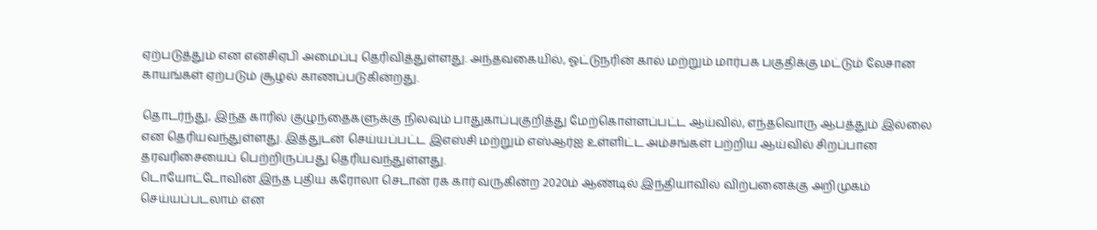ஏற்படுத்தும் என என்சிஏபி அமைப்பு தெரிவித்துள்ளது. அந்தவகையில், ஓட்டுநரின் கால் மற்றும் மார்பக பகுதிக்கு மட்டும் லேசான காயங்கள் ஏற்படும் சூழல் காணப்படுகின்றது.

தொடர்ந்து, இந்த காரில் குழுந்தைகளுக்கு நிலவும் பாதுகாப்புகுறித்து மேற்கொள்ளப்பட்ட ஆய்வில், எந்தவொரு ஆபத்தும் இல்லை என தெரியவந்துள்ளது. இத்துடன் செய்யப்பட்ட இஎஸ்சி மற்றும் எஸ்ஆர்ஐ உள்ளிட்ட அம்சங்கள் பற்றிய ஆய்வில் சிறப்பான தரவரிசையைப் பெற்றிருப்பது தெரியவந்துள்ளது.
டொயோட்டோவின் இந்த புதிய கரோலா செடான் ரக கார் வருகின்ற 2020ம் ஆண்டில் இந்தியாவில் விற்பனைக்கு அறிமுகம் செய்யப்படலாம் என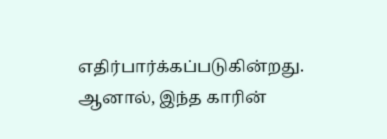எதிர்பார்க்கப்படுகின்றது. ஆனால், இந்த காரின்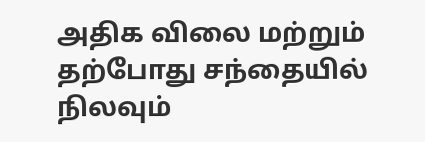அதிக விலை மற்றும் தற்போது சந்தையில் நிலவும்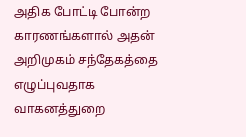அதிக போட்டி போன்ற காரணங்களால் அதன் அறிமுகம் சந்தேகத்தை எழுப்புவதாக வாகனத்துறை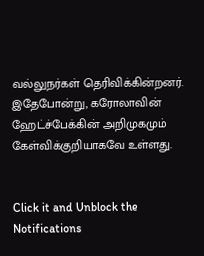வல்லுநர்கள் தெரிவிக்கின்றனர். இதேபோன்று, கரோலாவின் ஹேட்ச்பேக்கின் அறிமுகமும் கேள்விக்குறியாகவே உள்ளது.


Click it and Unblock the Notifications